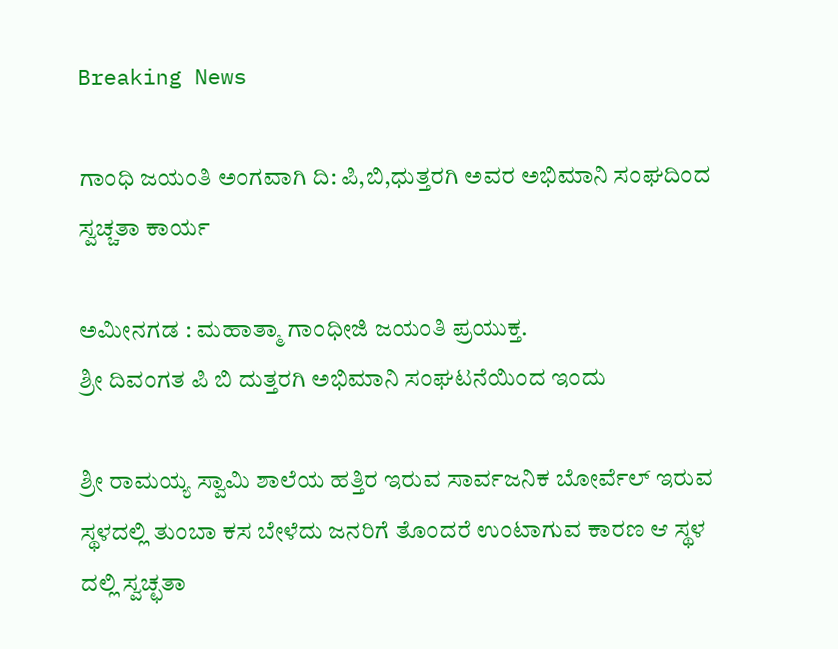Breaking News

ಗಾಂಧಿ ಜಯಂತಿ ಅಂಗವಾಗಿ ದಿ: ಪಿ,ಬಿ,ಧುತ್ತರಗಿ ಅವರ ಅಭಿಮಾನಿ ಸಂಘದಿಂದ ಸ್ವಚ್ಚತಾ ಕಾರ್ಯ

ಅಮೀನಗಡ : ಮಹಾತ್ಮಾ ಗಾಂಧೀಜಿ ಜಯಂತಿ ಪ್ರಯುಕ್ತ.
ಶ್ರೀ ದಿವಂಗತ ಪಿ ಬಿ ದುತ್ತರಗಿ ಅಭಿಮಾನಿ ಸಂಘಟನೆಯಿಂದ ಇಂದು

ಶ್ರೀ ರಾಮಯ್ಯ ಸ್ವಾಮಿ ಶಾಲೆಯ ಹತ್ತಿರ ಇರುವ ಸಾರ್ವಜನಿಕ ಬೋರ್ವೆಲ್ ಇರುವ ಸ್ಥಳದಲ್ಲಿ ತುಂಬಾ ಕಸ ಬೇಳೆದು ಜನರಿಗೆ ತೊಂದರೆ ಉಂಟಾಗುವ ಕಾರಣ ಆ ಸ್ಥಳ ದಲ್ಲಿ ಸ್ವಚ್ಛತಾ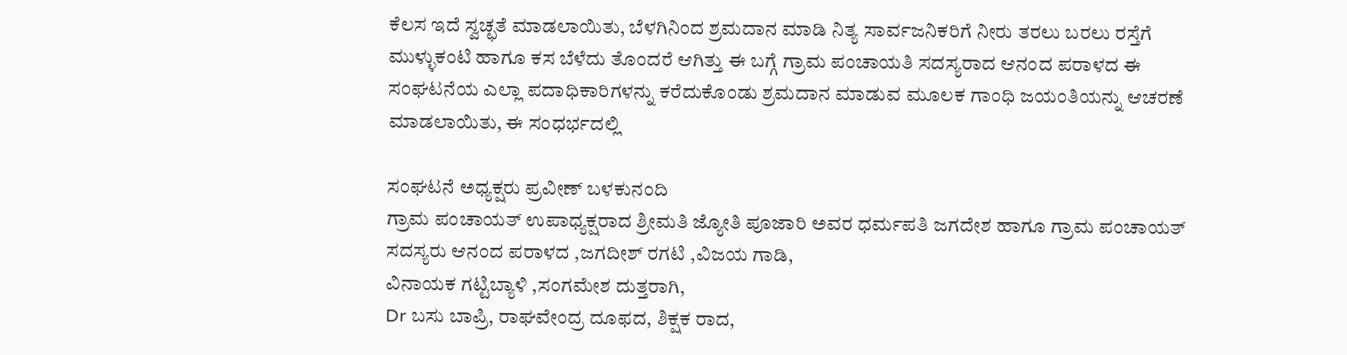ಕೆಲಸ ಇದೆ ಸ್ವಚ್ಛತೆ ಮಾಡಲಾಯಿತು, ಬೆಳಗಿನಿಂದ ಶ್ರಮದಾನ ಮಾಡಿ ನಿತ್ಯ ಸಾರ್ವಜನಿಕರಿಗೆ ನೀರು ತರಲು ಬರಲು ರಸ್ತೆಗೆ ಮುಳ್ಳುಕಂಟಿ ಹಾಗೂ ಕಸ ಬೆಳೆದು ತೊಂದರೆ ಆಗಿತ್ತು ಈ ಬಗ್ಗೆ ಗ್ರಾಮ ಪಂಚಾಯತಿ ಸದಸ್ಯರಾದ ಆನಂದ ಪರಾಳದ ಈ ಸಂಘಟನೆಯ ಎಲ್ಲಾ ಪದಾಧಿಕಾರಿಗಳನ್ನು ಕರೆದುಕೊಂಡು ಶ್ರಮದಾನ ಮಾಡುವ ಮೂಲಕ ಗಾಂಧಿ ಜಯಂತಿಯನ್ನು ಆಚರಣೆ ಮಾಡಲಾಯಿತು, ಈ ಸಂಧರ್ಭದಲ್ಲಿ

ಸಂಘಟನೆ ಅಧ್ಯಕ್ಷರು ಪ್ರವೀಣ್ ಬಳಕುನಂದಿ
ಗ್ರಾಮ ಪಂಚಾಯತ್ ಉಪಾಧ್ಯಕ್ಷರಾದ ಶ್ರೀಮತಿ ಜ್ಯೋತಿ ಪೂಜಾರಿ ಅವರ ಧರ್ಮಪತಿ ಜಗದೇಶ ಹಾಗೂ ಗ್ರಾಮ ಪಂಚಾಯತ್ ಸದಸ್ಯರು ಆನಂದ ಪರಾಳದ ,ಜಗದೀಶ್ ರಗಟಿ ,ವಿಜಯ ಗಾಡಿ,
ವಿನಾಯಕ ಗಟ್ಟಿಬ್ಯಾಳಿ ,ಸಂಗಮೇಶ ದುತ್ತರಾಗಿ,
Dr ಬಸು ಬಾಪ್ರಿ, ರಾಘವೇಂದ್ರ ದೂಫದ, ಶಿಕ್ಷಕ ರಾದ,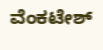ವೆಂಕಟೇಶ್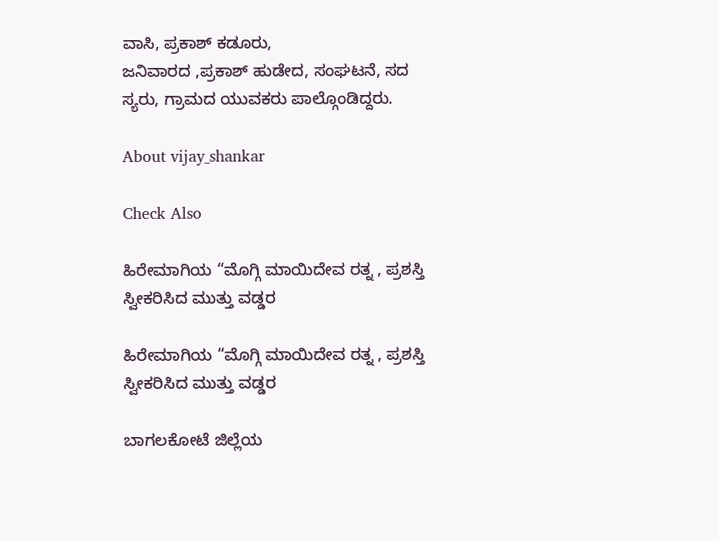ವಾಸಿ, ಪ್ರಕಾಶ್ ಕಡೂರು,
ಜನಿವಾರದ ,ಪ್ರಕಾಶ್ ಹುಡೇದ, ಸಂಘಟನೆ, ಸದ ಸ್ಯರು, ಗ್ರಾಮದ ಯುವಕರು ಪಾಲ್ಗೊಂಡಿದ್ದರು.

About vijay_shankar

Check Also

ಹಿರೇಮಾಗಿಯ “ಮೊಗ್ಗಿ ಮಾಯಿದೇವ ರತ್ನ , ಪ್ರಶಸ್ತಿ ಸ್ವೀಕರಿಸಿದ ಮುತ್ತು ವಡ್ಡರ

ಹಿರೇಮಾಗಿಯ “ಮೊಗ್ಗಿ ಮಾಯಿದೇವ ರತ್ನ , ಪ್ರಶಸ್ತಿ ಸ್ವೀಕರಿಸಿದ ಮುತ್ತು ವಡ್ಡರ

ಬಾಗಲಕೋಟೆ ಜಿಲ್ಲೆಯ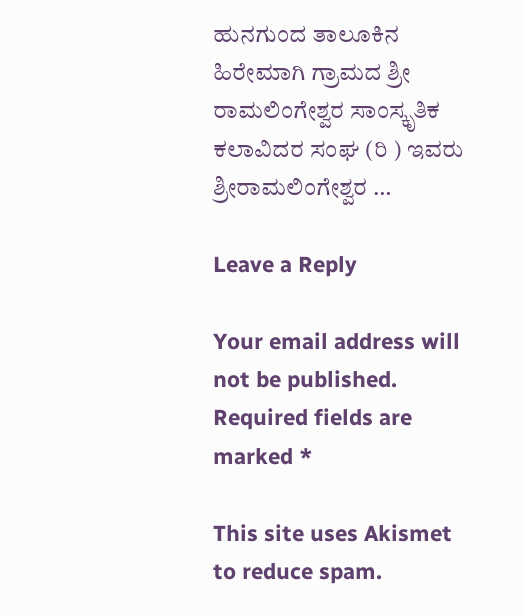ಹುನಗುಂದ ತಾಲೂಕಿನ ಹಿರೇಮಾಗಿ ಗ್ರಾಮದ ಶ್ರೀ ರಾಮಲಿಂಗೇಶ್ವರ ಸಾಂಸ್ಕೃತಿಕ ಕಲಾವಿದರ ಸಂಘ (ರಿ ) ಇವರು ಶ್ರೀರಾಮಲಿಂಗೇಶ್ವರ …

Leave a Reply

Your email address will not be published. Required fields are marked *

This site uses Akismet to reduce spam.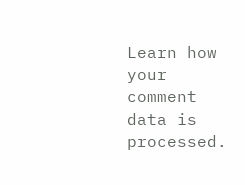Learn how your comment data is processed.